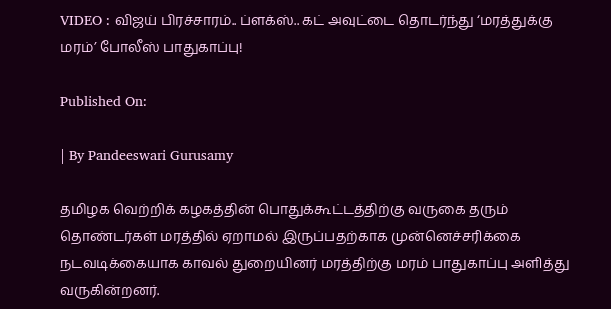VIDEO : விஜய் பிரச்சாரம்.. ப்ளக்ஸ்.. கட் அவுட்டை தொடர்ந்து ‘மரத்துக்கு மரம்’ போலீஸ் பாதுகாப்பு!

Published On:

| By Pandeeswari Gurusamy

தமிழக வெற்றிக் கழகத்தின் பொதுக்கூட்டத்திற்கு வருகை தரும் தொண்டர்கள் மரத்தில் ஏறாமல் இருப்பதற்காக முன்னெச்சரிக்கை நடவடிக்கையாக காவல் துறையினர் மரத்திற்கு மரம் பாதுகாப்பு அளித்து வருகின்றனர்.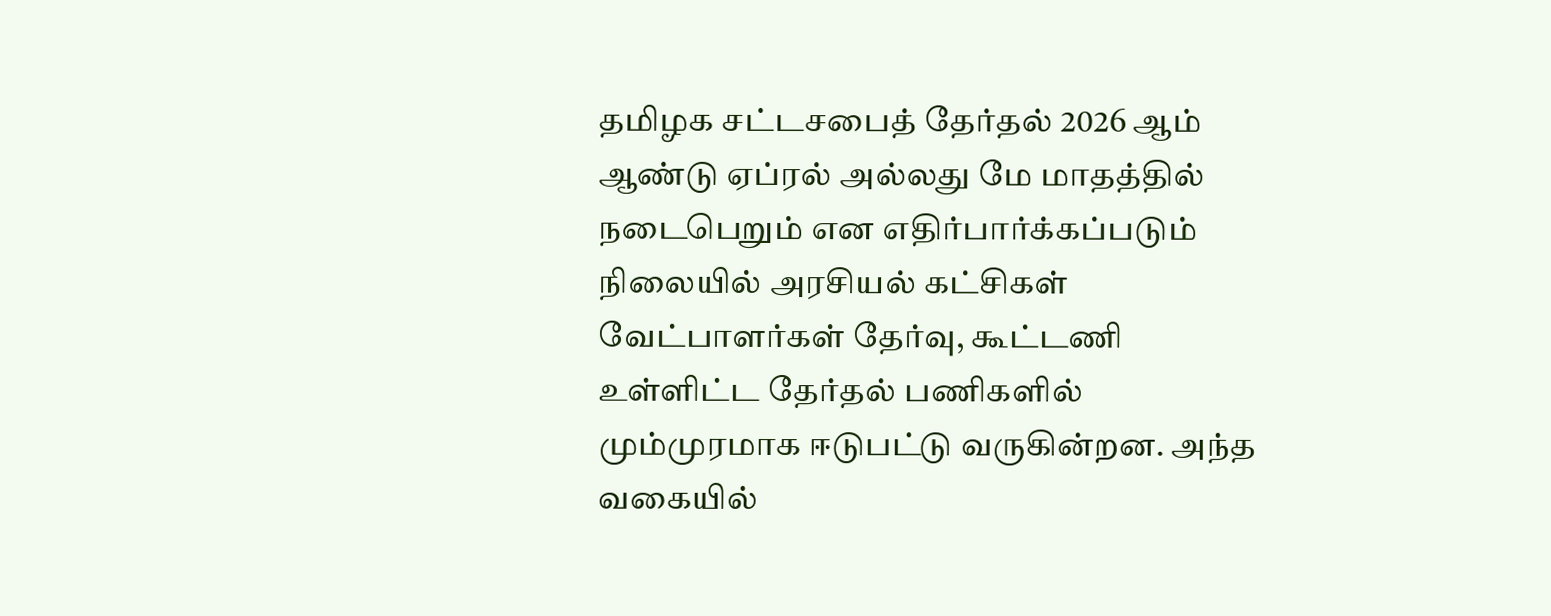தமிழக சட்டசபைத் தேர்தல் 2026 ஆம் ஆண்டு ஏப்ரல் அல்லது மே மாதத்தில் நடைபெறும் என எதிர்பார்க்கப்படும் நிலையில் அரசியல் கட்சிகள் வேட்பாளர்கள் தேர்வு, கூட்டணி உள்ளிட்ட தேர்தல் பணிகளில் மும்முரமாக ஈடுபட்டு வருகின்றன. அந்த வகையில்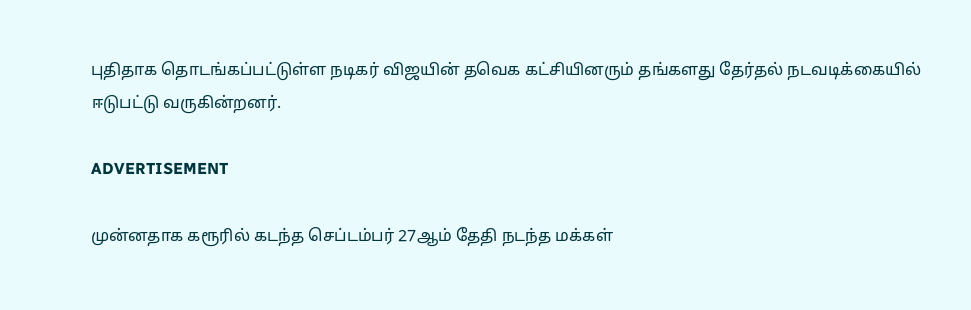புதிதாக தொடங்கப்பட்டுள்ள நடிகர் விஜயின் தவெக கட்சியினரும் தங்களது தேர்தல் நடவடிக்கையில் ஈடுபட்டு வருகின்றனர்.

ADVERTISEMENT

முன்னதாக கரூரில் கடந்த செப்டம்பர் 27ஆம் தேதி நடந்த மக்கள்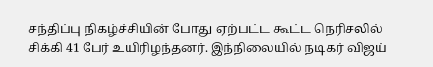சந்திப்பு நிகழ்ச்சியின் போது ஏற்பட்ட கூட்ட நெரிசலில் சிக்கி 41 பேர் உயிரிழந்தனர். இந்நிலையில் நடிகர் விஜய்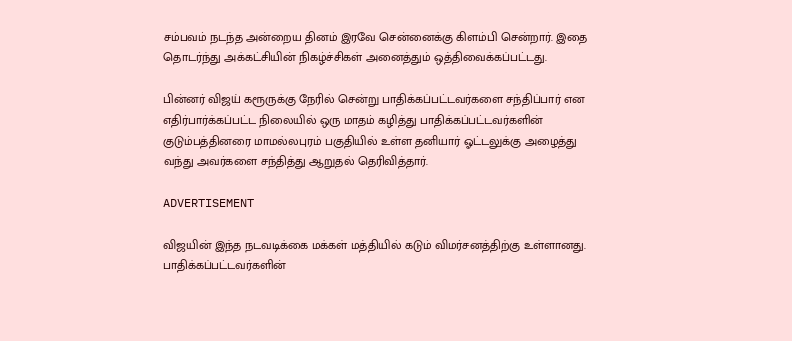சம்பவம் நடந்த அன்றைய தினம் இரவே சென்னைக்கு கிளம்பி சென்றார். இதை தொடர்ந்து அக்கட்சியின் நிகழ்ச்சிகள் அனைத்தும் ஒத்திவைக்கப்பட்டது.

பின்னர் விஜய் கரூருக்கு நேரில் சென்று பாதிக்கப்பட்டவர்களை சந்திப்பார் என எதிர்பார்க்கப்பட்ட நிலையில் ஒரு மாதம் கழித்து பாதிக்கப்பட்டவர்களின் குடும்பத்தினரை மாமல்லபுரம் பகுதியில் உள்ள தனியார் ஓட்டலுக்கு அழைத்து வந்து அவர்களை சந்தித்து ஆறுதல் தெரிவித்தார்.

ADVERTISEMENT

விஜயின் இந்த நடவடிக்கை மக்கள் மத்தியில் கடும் விமர்சனத்திற்கு உள்ளானது. பாதிக்கப்பட்டவர்களின்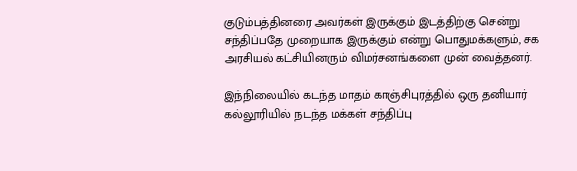குடும்பத்தினரை அவர்கள் இருக்கும் இடத்திற்கு சென்று சந்திப்பதே முறையாக இருக்கும் என்று பொதுமக்களும், சக அரசியல் கட்சியினரும் விமர்சனங்களை முன் வைத்தனர்.

இந்நிலையில் கடந்த மாதம் காஞ்சிபுரத்தில் ஒரு தனியார் கல்லூரியில் நடந்த மக்கள் சந்திப்பு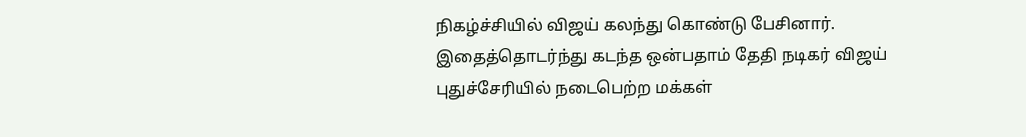நிகழ்ச்சியில் விஜய் கலந்து கொண்டு பேசினார். இதைத்தொடர்ந்து கடந்த ஒன்பதாம் தேதி நடிகர் விஜய் புதுச்சேரியில் நடைபெற்ற மக்கள்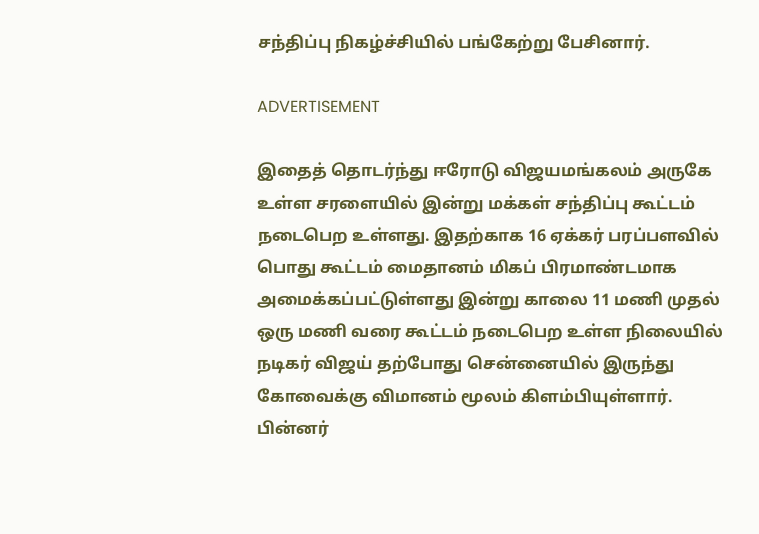சந்திப்பு நிகழ்ச்சியில் பங்கேற்று பேசினார்.

ADVERTISEMENT

இதைத் தொடர்ந்து ஈரோடு விஜயமங்கலம் அருகே உள்ள சரளையில் இன்று மக்கள் சந்திப்பு கூட்டம் நடைபெற உள்ளது. இதற்காக 16 ஏக்கர் பரப்பளவில் பொது கூட்டம் மைதானம் மிகப் பிரமாண்டமாக அமைக்கப்பட்டுள்ளது இன்று காலை 11 மணி முதல் ஒரு மணி வரை கூட்டம் நடைபெற உள்ள நிலையில் நடிகர் விஜய் தற்போது சென்னையில் இருந்து கோவைக்கு விமானம் மூலம் கிளம்பியுள்ளார். பின்னர்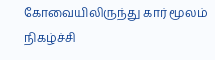கோவையிலிருந்து கார் மூலம் நிகழ்ச்சி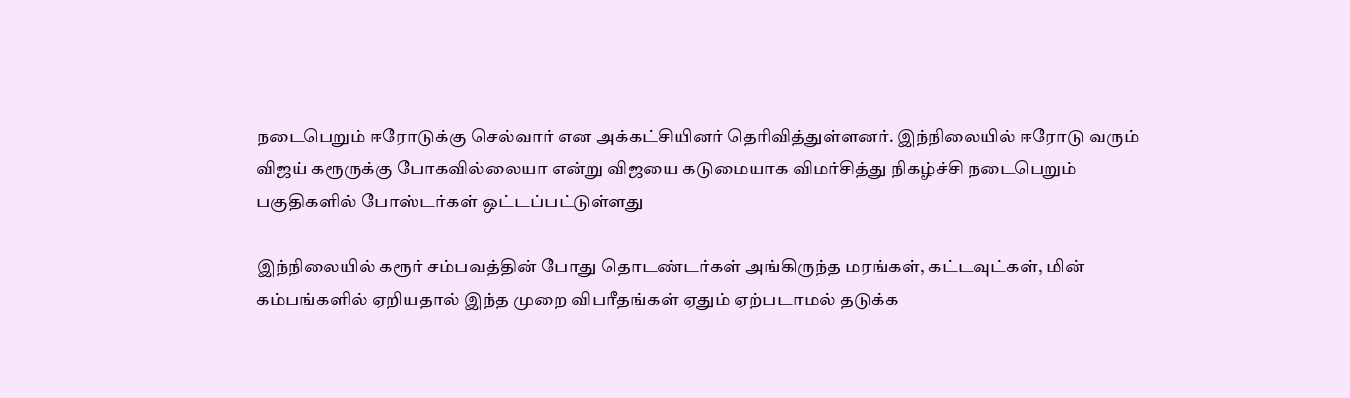நடைபெறும் ஈரோடுக்கு செல்வார் என அக்கட்சியினர் தெரிவித்துள்ளனர். இந்நிலையில் ஈரோடு வரும் விஜய் கரூருக்கு போகவில்லையா என்று விஜயை கடுமையாக விமர்சித்து நிகழ்ச்சி நடைபெறும் பகுதிகளில் போஸ்டர்கள் ஒட்டப்பட்டுள்ளது

இந்நிலையில் கரூர் சம்பவத்தின் போது தொடண்டர்கள் அங்கிருந்த மரங்கள், கட்டவுட்கள், மின் கம்பங்களில் ஏறியதால் இந்த முறை விபரீதங்கள் ஏதும் ஏற்படாமல் தடுக்க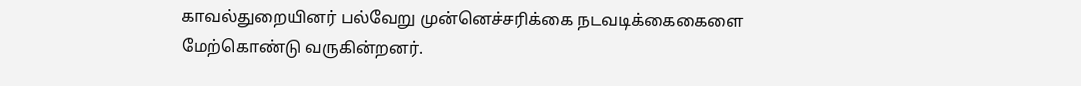காவல்துறையினர் பல்வேறு முன்னெச்சரிக்கை நடவடிக்கைகைளை மேற்கொண்டு வருகின்றனர்.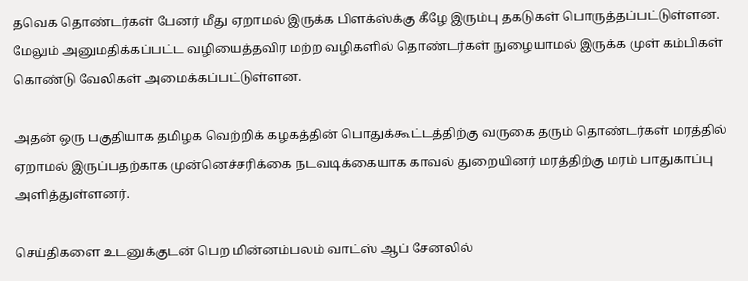தவெக தொண்டர்கள் பேனர் மீது ஏறாமல் இருக்க பிளக்ஸ்க்கு கீழே இரும்பு தகடுகள் பொருத்தப்பட்டுள்ளன. மேலும் அனுமதிக்கப்பட்ட வழியைத்தவிர மற்ற வழிகளில் தொண்டர்கள் நுழையாமல் இருக்க முள் கம்பிகள் கொண்டு வேலிகள் அமைக்கப்பட்டுள்ளன.

அதன் ஒரு பகுதியாக தமிழக வெற்றிக் கழகத்தின் பொதுக்கூட்டத்திற்கு வருகை தரும் தொண்டர்கள் மரத்தில் ஏறாமல் இருப்பதற்காக முன்னெச்சரிக்கை நடவடிக்கையாக காவல் துறையினர் மரத்திற்கு மரம் பாதுகாப்பு அளித்துள்ளனர்.

செய்திகளை உடனுக்குடன் பெற மின்னம்பலம் வாட்ஸ் ஆப் சேனலில்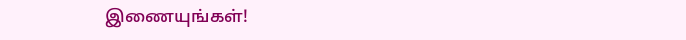இணையுங்கள்!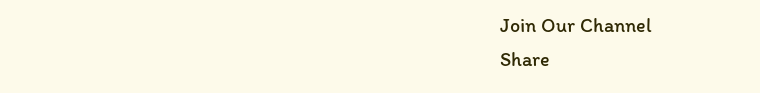Join Our Channel
Share